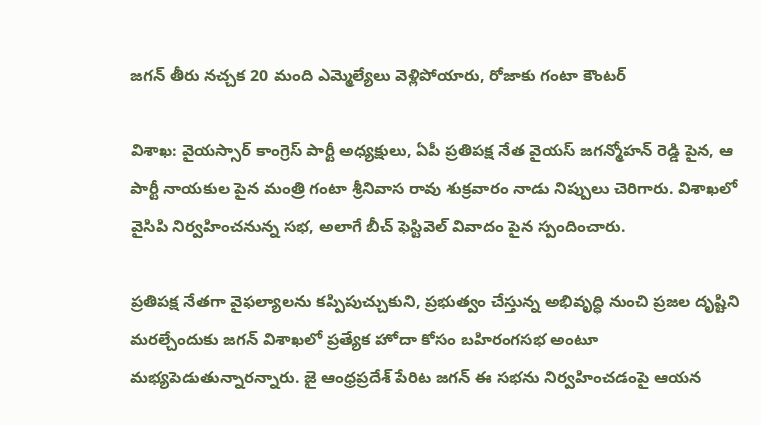జగన్ తీరు నచ్చక 20 మంది ఎమ్మెల్యేలు వెళ్లిపోయారు, రోజాకు గంటా కౌంటర్

విశాఖ: వైయస్సార్ కాంగ్రెస్ పార్టీ అధ్యక్షులు, ఏపీ ప్రతిపక్ష నేత వైయస్ జగన్మోహన్ రెడ్డి పైన, ఆ పార్టీ నాయకుల పైన మంత్రి గంటా శ్రీనివాస రావు శుక్రవారం నాడు నిప్పులు చెరిగారు. విశాఖలో వైసిపి నిర్వహించనున్న సభ, అలాగే బీచ్ ఫెస్టివెల్ వివాదం పైన స్పందించారు.

ప్రతిపక్ష నేతగా వైఫల్యాలను కప్పిపుచ్చుకుని, ప్రభుత్వం చేస్తున్న అభివృద్ధి నుంచి ప్రజల దృష్టిని మరల్చేందుకు జగన్‌ విశాఖలో ప్రత్యేక హోదా కోసం బహిరంగసభ అంటూ మభ్యపెడుతున్నారన్నారు. జై ఆంధ్రప్రదేశ్‌ పేరిట జగన్‌ ఈ సభను నిర్వహించడంపై ఆయన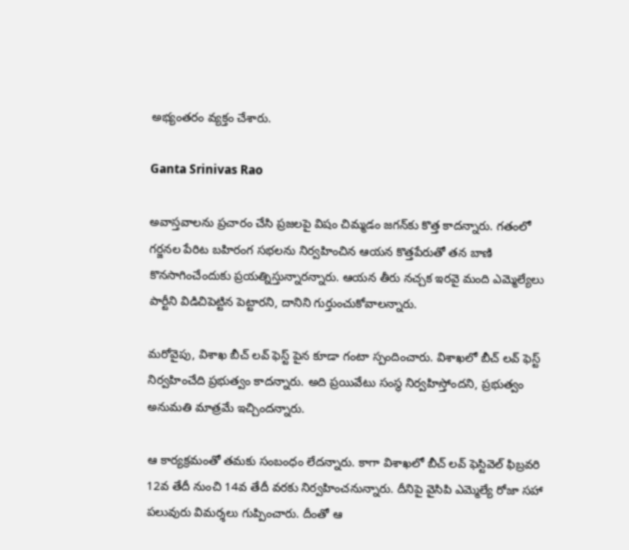అభ్యంతరం వ్యక్తం చేశారు.

Ganta Srinivas Rao

అవాస్తవాలను ప్రచారం చేసి ప్రజలపై విషం చిమ్మడం జగన్‌కు కొత్త కాదన్నారు. గతంలో గర్జనల పేరిట బహిరంగ సభలను నిర్వహించిన ఆయన కొత్తపేరుతో తన బాణి కొనసాగించేందుకు ప్రయత్నిస్తున్నారన్నారు. ఆయన తీరు నచ్చక ఇరవై మంది ఎమ్మెల్యేలు పార్టీని విడిచిపెట్టిన పెట్టారని, దానిని గుర్తుంచుకోవాలన్నారు.

మరోవైపు, విశాఖ బీచ్ లవ్ ఫెస్ట్ పైన కూడా గంటా స్పందించారు. విశాఖలో బీచ్ లవ్ ఫెస్ట్ నిర్వహించేది ప్రభుత్వం కాదన్నారు. అది ప్రయివేటు సంస్థ నిర్వహిస్తోందని, ప్రభుత్వం అనుమతి మాత్రమే ఇచ్చిందన్నారు.

ఆ కార్యక్రమంతో తమకు సంబంధం లేదన్నారు. కాగా విశాఖలో బీచ్ లవ్ ఫెస్టివెల్ ఫిబ్రవరి 12వ తేదీ నుంచి 14వ తేదీ వరకు నిర్వహించనున్నారు. దీనిపై వైసిపి ఎమ్మెల్యే రోజా సహా పలువురు విమర్శలు గుప్పించారు. దీంతో ఆ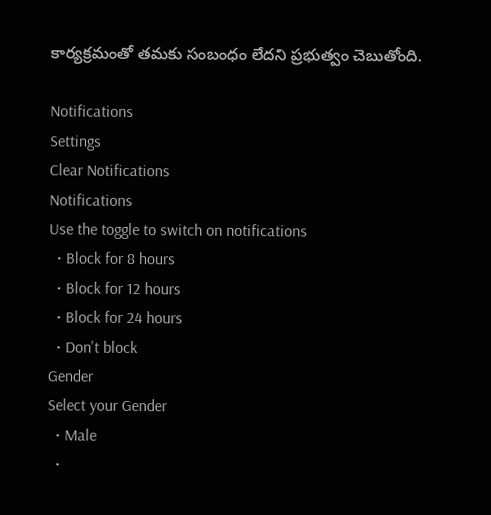కార్యక్రమంతో తమకు సంబంధం లేదని ప్రభుత్వం చెబుతోంది.

Notifications
Settings
Clear Notifications
Notifications
Use the toggle to switch on notifications
  • Block for 8 hours
  • Block for 12 hours
  • Block for 24 hours
  • Don't block
Gender
Select your Gender
  • Male
  •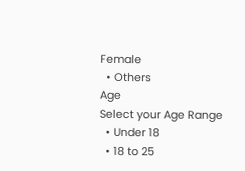Female
  • Others
Age
Select your Age Range
  • Under 18
  • 18 to 25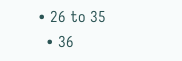• 26 to 35
  • 36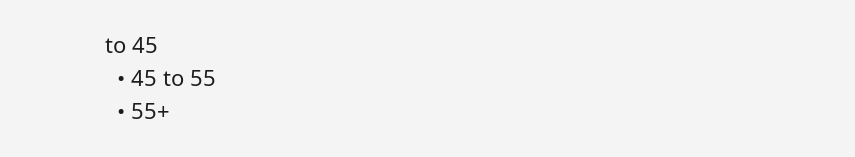to 45
  • 45 to 55
  • 55+